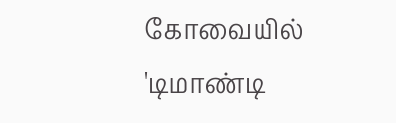கோவையில் 'டிமாண்டி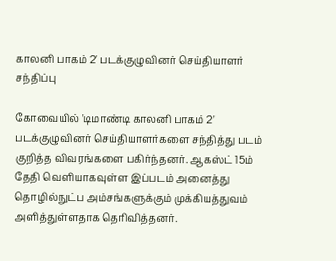காலனி பாகம் 2' படக்குழுவினர் செய்தியாளர் சந்திப்பு

கோவையில் 'டிமாண்டி காலனி பாகம் 2' படக்குழுவினர் செய்தியாளர்களை சந்தித்து படம் குறித்த விவரங்களை பகிர்ந்தனர். ஆகஸ்ட் 15ம் தேதி வெளியாகவுள்ள இப்படம் அனைத்து தொழில்நுட்ப அம்சங்களுக்கும் முக்கியத்துவம் அளித்துள்ளதாக தெரிவித்தனர்.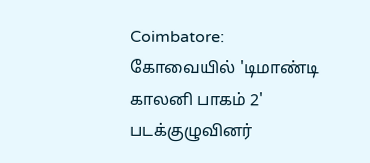Coimbatore: கோவையில் 'டிமாண்டி காலனி பாகம் 2' படக்குழுவினர்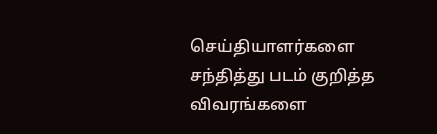செய்தியாளர்களை சந்தித்து படம் குறித்த விவரங்களை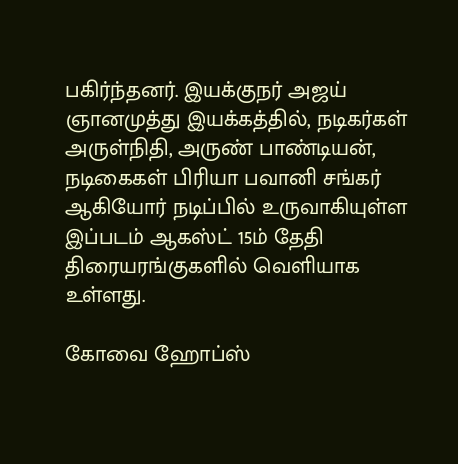பகிர்ந்தனர். இயக்குநர் அஜய் ஞானமுத்து இயக்கத்தில், நடிகர்கள் அருள்நிதி, அருண் பாண்டியன், நடிகைகள் பிரியா பவானி சங்கர் ஆகியோர் நடிப்பில் உருவாகியுள்ள இப்படம் ஆகஸ்ட் 15ம் தேதி திரையரங்குகளில் வெளியாக உள்ளது.

கோவை ஹோப்ஸ்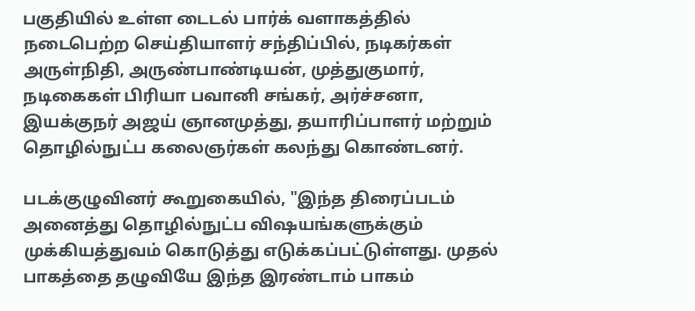பகுதியில் உள்ள டைடல் பார்க் வளாகத்தில் நடைபெற்ற செய்தியாளர் சந்திப்பில், நடிகர்கள் அருள்நிதி, அருண்பாண்டியன், முத்துகுமார், நடிகைகள் பிரியா பவானி சங்கர், அர்ச்சனா, இயக்குநர் அஜய் ஞானமுத்து, தயாரிப்பாளர் மற்றும் தொழில்நுட்ப கலைஞர்கள் கலந்து கொண்டனர்.

படக்குழுவினர் கூறுகையில், "இந்த திரைப்படம் அனைத்து தொழில்நுட்ப விஷயங்களுக்கும் முக்கியத்துவம் கொடுத்து எடுக்கப்பட்டுள்ளது. முதல் பாகத்தை தழுவியே இந்த இரண்டாம் பாகம்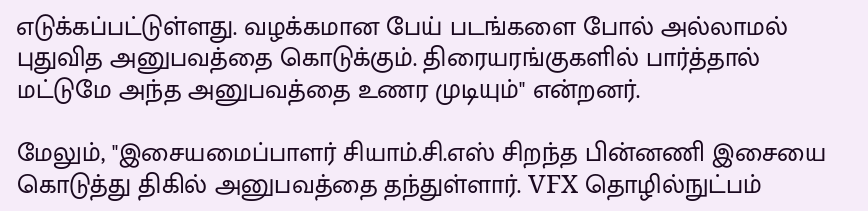எடுக்கப்பட்டுள்ளது. வழக்கமான பேய் படங்களை போல் அல்லாமல் புதுவித அனுபவத்தை கொடுக்கும். திரையரங்குகளில் பார்த்தால் மட்டுமே அந்த அனுபவத்தை உணர முடியும்" என்றனர்.

மேலும், "இசையமைப்பாளர் சியாம்.சி.எஸ் சிறந்த பின்னணி இசையை கொடுத்து திகில் அனுபவத்தை தந்துள்ளார். VFX தொழில்நுட்பம்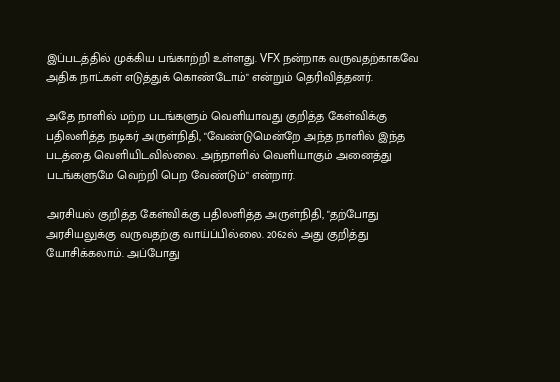இப்படத்தில் முக்கிய பங்காற்றி உள்ளது. VFX நன்றாக வருவதற்காகவே அதிக நாட்கள் எடுத்துக் கொண்டோம்" என்றும் தெரிவித்தனர்.

அதே நாளில் மற்ற படங்களும் வெளியாவது குறித்த கேள்விக்கு பதிலளித்த நடிகர் அருள்நிதி, "வேண்டுமென்றே அந்த நாளில் இந்த படத்தை வெளியிடவில்லை. அந்நாளில் வெளியாகும் அனைத்து படங்களுமே வெற்றி பெற வேண்டும்" என்றார்.

அரசியல் குறித்த கேள்விக்கு பதிலளித்த அருள்நிதி, "தற்போது அரசியலுக்கு வருவதற்கு வாய்ப்பில்லை. 2062ல் அது குறித்து யோசிக்கலாம். அப்போது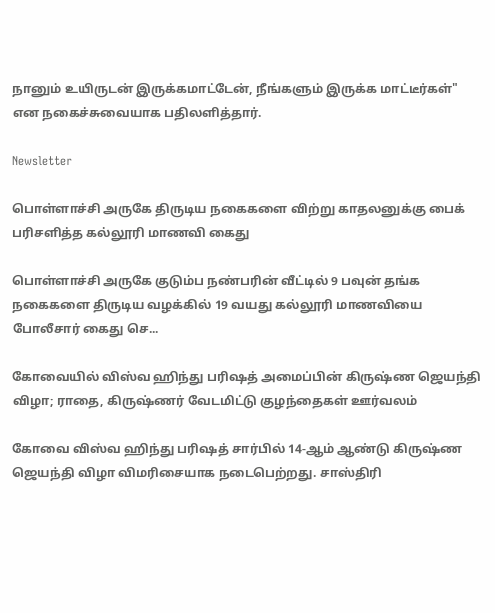நானும் உயிருடன் இருக்கமாட்டேன், நீங்களும் இருக்க மாட்டீர்கள்" என நகைச்சுவையாக பதிலளித்தார்.

Newsletter

பொள்ளாச்சி அருகே திருடிய நகைகளை விற்று காதலனுக்கு பைக் பரிசளித்த கல்லூரி மாணவி கைது

பொள்ளாச்சி அருகே குடும்ப நண்பரின் வீட்டில் 9 பவுன் தங்க நகைகளை திருடிய வழக்கில் 19 வயது கல்லூரி மாணவியை போலீசார் கைது செ...

கோவையில் விஸ்வ ஹிந்து பரிஷத் அமைப்பின் கிருஷ்ண ஜெயந்தி விழா; ராதை, கிருஷ்ணர் வேடமிட்டு குழந்தைகள் ஊர்வலம்

கோவை விஸ்வ ஹிந்து பரிஷத் சார்பில் 14-ஆம் ஆண்டு கிருஷ்ண ஜெயந்தி விழா விமரிசையாக நடைபெற்றது. சாஸ்திரி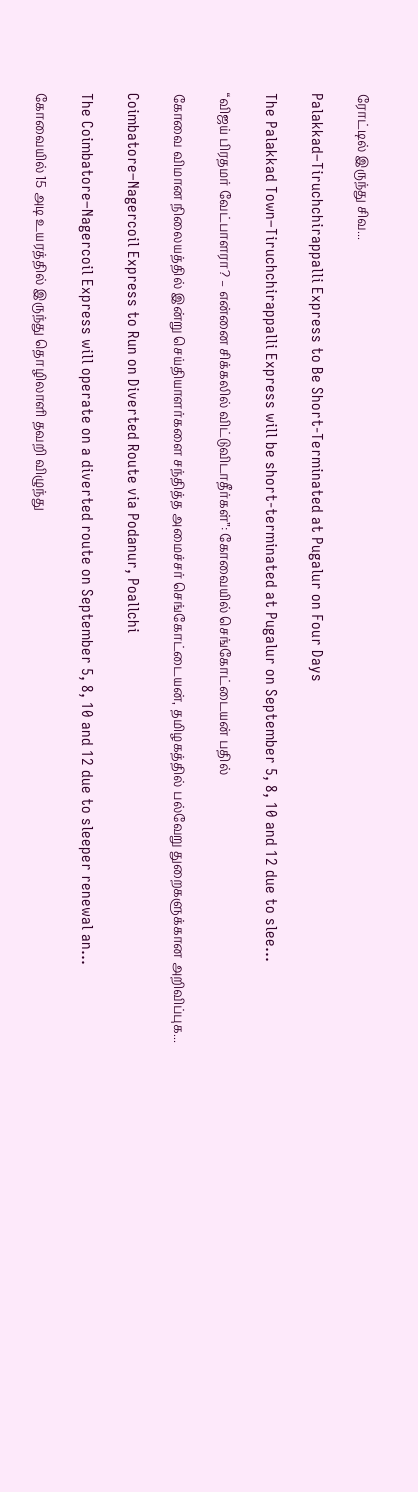ரோட்டில் இருந்து சிவ...

Palakkad–Tiruchchirappalli Express to Be Short-Terminated at Pugalur on Four Days

The Palakkad Town–Tiruchchirappalli Express will be short-terminated at Pugalur on September 5, 8, 10 and 12 due to slee...

“விஜய் பிரதமர் வேட்பாளரா? – என்னை சிக்கலில் விட்டுவிடாதீர்கள்”: கோவையில் செங்கோட்டையன் பதில்

கோவை விமான நிலையத்தில் இன்று செய்தியாளர்களை சந்தித்த அமைச்சர் செங்கோட்டையன், தமிழகத்தில் பல்வேறு துறைகளுக்கான அறிவிப்புக...

Coimbatore–Nagercoil Express to Run on Diverted Route via Podanur, Poallchi

The Coimbatore–Nagercoil Express will operate on a diverted route on September 5, 8, 10 and 12 due to sleeper renewal an...

கோவையில் 15 அடி உயரத்தில் இருந்து தொழிலாளி தவறி விழுந்து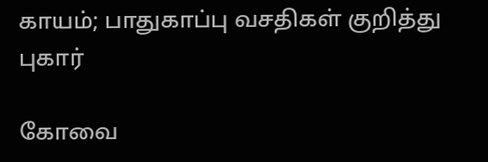காயம்; பாதுகாப்பு வசதிகள் குறித்து புகார்

கோவை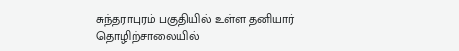சுந்தராபுரம் பகுதியில் உள்ள தனியார் தொழிற்சாலையில்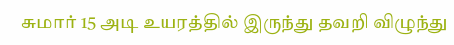சுமார் 15 அடி உயரத்தில் இருந்து தவறி விழுந்து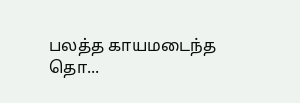பலத்த காயமடைந்த தொ...